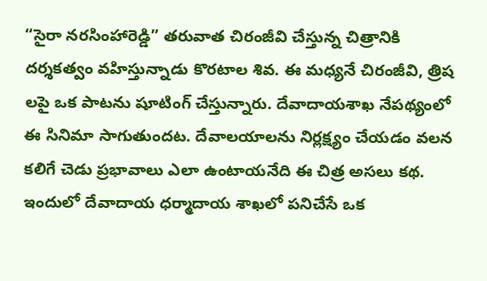“సైరా నరసింహారెడ్డి” తరువాత చిరంజీవి చేస్తున్న చిత్రానికి దర్శకత్వం వహిస్తున్నాడు కొరటాల శివ. ఈ మధ్యనే చిరంజీవి, త్రిష లపై ఒక పాటను షూటింగ్ చేస్తున్నారు. దేవాదాయశాఖ నేపథ్యంలో ఈ సినిమా సాగుతుందట. దేవాలయాలను నిర్లక్ష్యం చేయడం వలన కలిగే చెడు ప్రభావాలు ఎలా ఉంటాయనేది ఈ చిత్ర అసలు కథ. ఇందులో దేవాదాయ ధర్మాదాయ శాఖలో పనిచేసే ఒక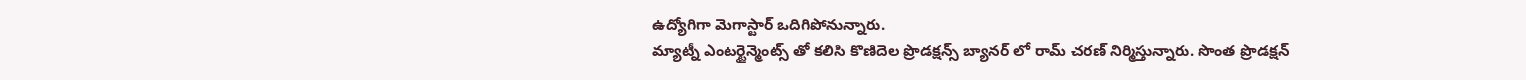ఉద్యోగిగా మెగాస్టార్ ఒదిగిపోనున్నారు.
మ్యాట్నీ ఎంటర్టైన్మెంట్స్ తో కలిసి కొణిదెల ప్రొడక్షన్స్ బ్యానర్ లో రామ్ చరణ్ నిర్మిస్తున్నారు. సొంత ప్రొడక్షన్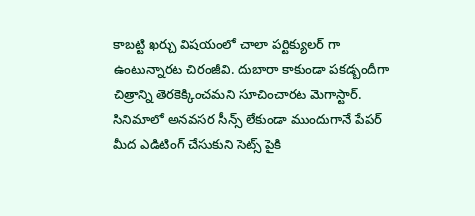కాబట్టి ఖర్చు విషయంలో చాలా పర్టిక్యులర్ గా ఉంటున్నారట చిరంజీవి. దుబారా కాకుండా పకడ్బందీగా చిత్రాన్ని తెరకెక్కించమని సూచించారట మెగాస్టార్. సినిమాలో అనవసర సీన్స్ లేకుండా ముందుగానే పేపర్ మీద ఎడిటింగ్ చేసుకుని సెట్స్ పైకి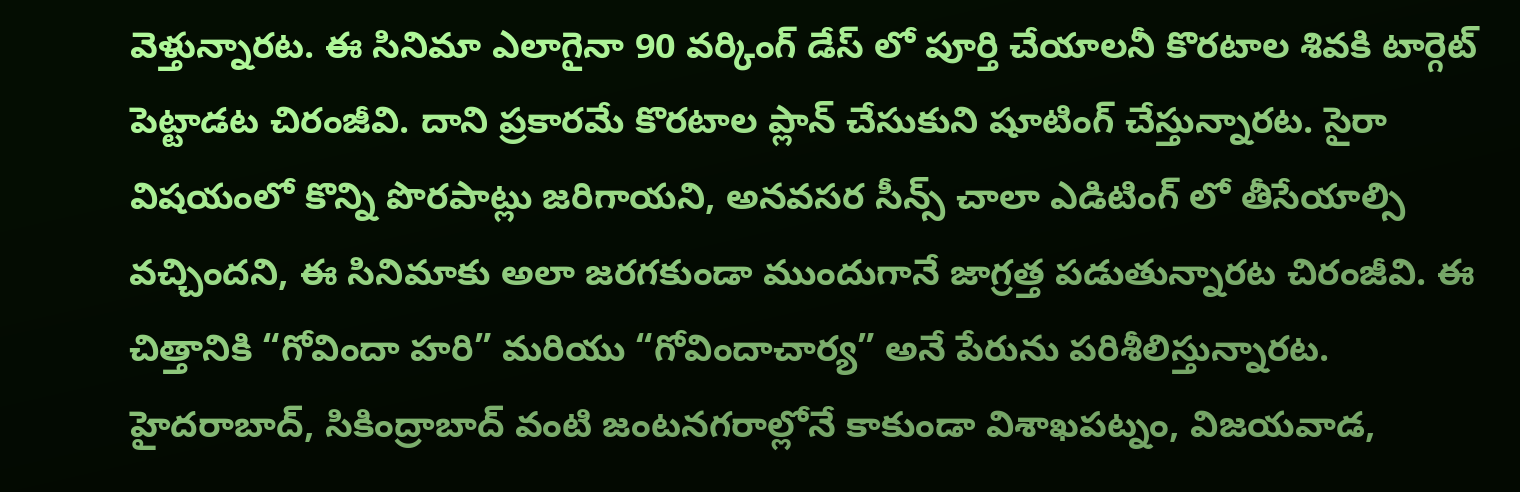వెళ్తున్నారట. ఈ సినిమా ఎలాగైనా 90 వర్కింగ్ డేస్ లో పూర్తి చేయాలనీ కొరటాల శివకి టార్గెట్ పెట్టాడట చిరంజీవి. దాని ప్రకారమే కొరటాల ప్లాన్ చేసుకుని షూటింగ్ చేస్తున్నారట. సైరా విషయంలో కొన్ని పొరపాట్లు జరిగాయని, అనవసర సీన్స్ చాలా ఎడిటింగ్ లో తీసేయాల్సి వచ్చిందని, ఈ సినిమాకు అలా జరగకుండా ముందుగానే జాగ్రత్త పడుతున్నారట చిరంజీవి. ఈ చిత్తానికి “గోవిందా హరి” మరియు “గోవిందాచార్య” అనే పేరును పరిశీలిస్తున్నారట.
హైదరాబాద్, సికింద్రాబాద్ వంటి జంటనగరాల్లోనే కాకుండా విశాఖపట్నం, విజయవాడ,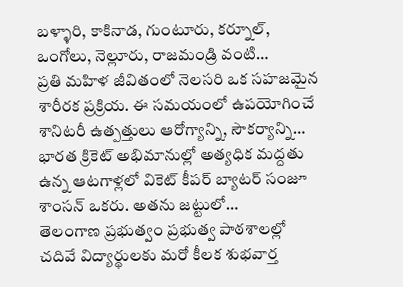బళ్ళారి, కాకినాడ, గుంటూరు, కర్నూల్, ఒంగోలు, నెల్లూరు, రాజమండ్రి వంటి…
ప్రతి మహిళ జీవితంలో నెలసరి ఒక సహజమైన శారీరక ప్రక్రియ. ఈ సమయంలో ఉపయోగించే శానిటరీ ఉత్పత్తులు ఆరోగ్యాన్ని, సౌకర్యాన్ని…
భారత క్రికెట్ అభిమానుల్లో అత్యధిక మద్దతు ఉన్న ఆటగాళ్లలో వికెట్ కీపర్ బ్యాటర్ సంజూ శాంసన్ ఒకరు. అతను జట్టులో…
తెలంగాణ ప్రభుత్వం ప్రభుత్వ పాఠశాలల్లో చదివే విద్యార్థులకు మరో కీలక శుభవార్త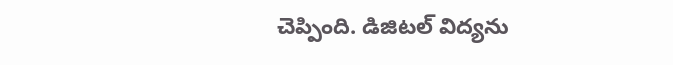చెప్పింది. డిజిటల్ విద్యను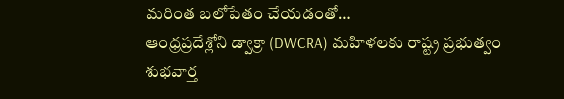మరింత బలోపేతం చేయడంతో…
ఆంధ్రప్రదేశ్లోని డ్వాక్రా (DWCRA) మహిళలకు రాష్ట్ర ప్రభుత్వం శుభవార్త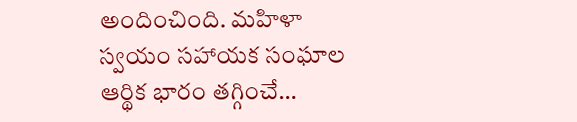అందించింది. మహిళా స్వయం సహాయక సంఘాల ఆర్థిక భారం తగ్గించే…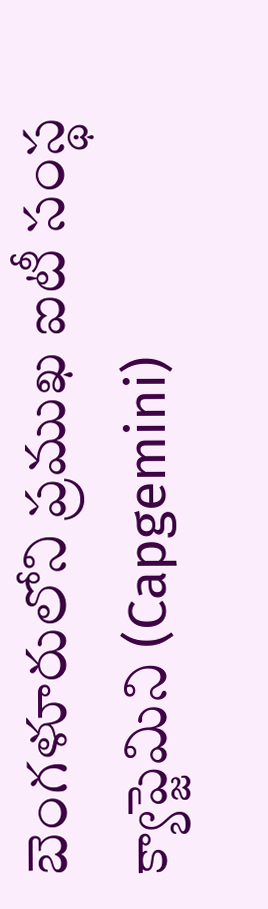బెంగళూరులోని ప్రముఖ ఐటీ సంస్థ క్యాప్జెమిని (Capgemini)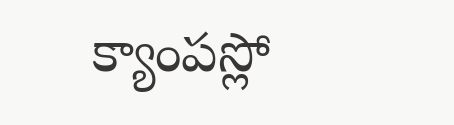క్యాంపస్లో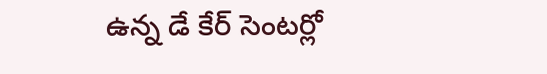ఉన్న డే కేర్ సెంటర్లో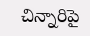చిన్నారిపై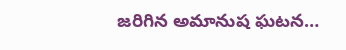జరిగిన అమానుష ఘటన…